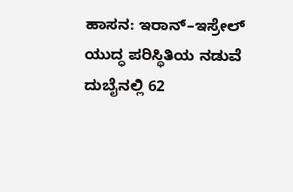ಹಾಸನ: ಇರಾನ್–ಇಸ್ರೇಲ್ ಯುದ್ಧ ಪರಿಸ್ಥಿತಿಯ ನಡುವೆ ದುಬೈನಲ್ಲಿ 62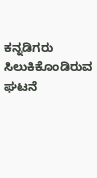ಕನ್ನಡಿಗರು ಸಿಲುಕಿಕೊಂಡಿರುವ ಘಟನೆ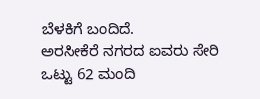ಬೆಳಕಿಗೆ ಬಂದಿದೆ.
ಅರಸೀಕೆರೆ ನಗರದ ಐವರು ಸೇರಿ ಒಟ್ಟು 62 ಮಂದಿ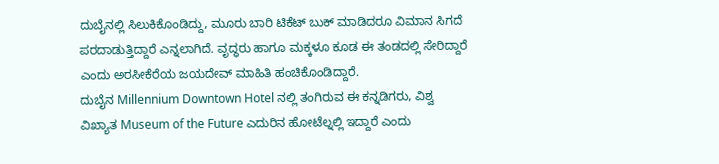ದುಬೈನಲ್ಲಿ ಸಿಲುಕಿಕೊಂಡಿದ್ದು, ಮೂರು ಬಾರಿ ಟಿಕೆಟ್ ಬುಕ್ ಮಾಡಿದರೂ ವಿಮಾನ ಸಿಗದೆ ಪರದಾಡುತ್ತಿದ್ದಾರೆ ಎನ್ನಲಾಗಿದೆ. ವೃದ್ಧರು ಹಾಗೂ ಮಕ್ಕಳೂ ಕೂಡ ಈ ತಂಡದಲ್ಲಿ ಸೇರಿದ್ದಾರೆ ಎಂದು ಅರಸೀಕೆರೆಯ ಜಯದೇವ್ ಮಾಹಿತಿ ಹಂಚಿಕೊಂಡಿದ್ದಾರೆ.
ದುಬೈನ Millennium Downtown Hotel ನಲ್ಲಿ ತಂಗಿರುವ ಈ ಕನ್ನಡಿಗರು, ವಿಶ್ವ ವಿಖ್ಯಾತ Museum of the Future ಎದುರಿನ ಹೋಟೆಲ್ನಲ್ಲಿ ಇದ್ದಾರೆ ಎಂದು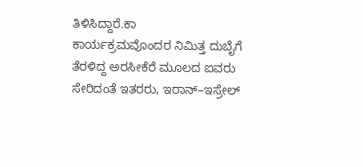ತಿಳಿಸಿದ್ದಾರೆ.ಕಾ
ಕಾರ್ಯಕ್ರಮವೊಂದರ ನಿಮಿತ್ತ ದುಬೈಗೆ ತೆರಳಿದ್ದ ಅರಸೀಕೆರೆ ಮೂಲದ ಐವರು ಸೇರಿದಂತೆ ಇತರರು, ಇರಾನ್–ಇಸ್ರೇಲ್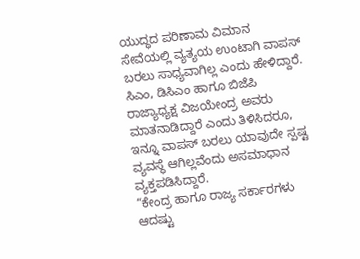ಯುದ್ಧದ ಪರಿಣಾಮ ವಿಮಾನ ಸೇವೆಯಲ್ಲಿ ವ್ಯತ್ಯಯ ಉಂಟಾಗಿ ವಾಪಸ್ ಬರಲು ಸಾಧ್ಯವಾಗಿಲ್ಲ ಎಂದು ಹೇಳಿದ್ದಾರೆ.
ಸಿಎಂ, ಡಿಸಿಎಂ ಹಾಗೂ ಬಿಜೆಪಿ ರಾಜ್ಯಾಧ್ಯಕ್ಷ ವಿಜಯೇಂದ್ರ ಅವರು ಮಾತನಾಡಿದ್ದಾರೆ ಎಂದು ತಿಳಿಸಿದರೂ, ಇನ್ನೂ ವಾಪಸ್ ಬರಲು ಯಾವುದೇ ಸ್ಪಷ್ಟ ವ್ಯವಸ್ಥೆ ಆಗಿಲ್ಲವೆಂದು ಅಸಮಾಧಾನ ವ್ಯಕ್ತಪಡಿಸಿದ್ದಾರೆ.
“ಕೇಂದ್ರ ಹಾಗೂ ರಾಜ್ಯ ಸರ್ಕಾರಗಳು ಆದಷ್ಟು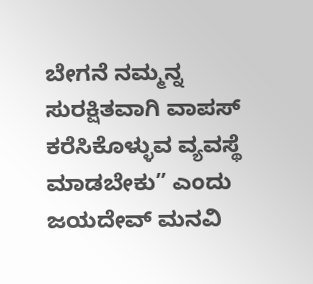ಬೇಗನೆ ನಮ್ಮನ್ನ ಸುರಕ್ಷಿತವಾಗಿ ವಾಪಸ್ ಕರೆಸಿಕೊಳ್ಳುವ ವ್ಯವಸ್ಥೆ ಮಾಡಬೇಕು” ಎಂದು ಜಯದೇವ್ ಮನವಿ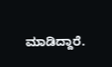ಮಾಡಿದ್ದಾರೆ.